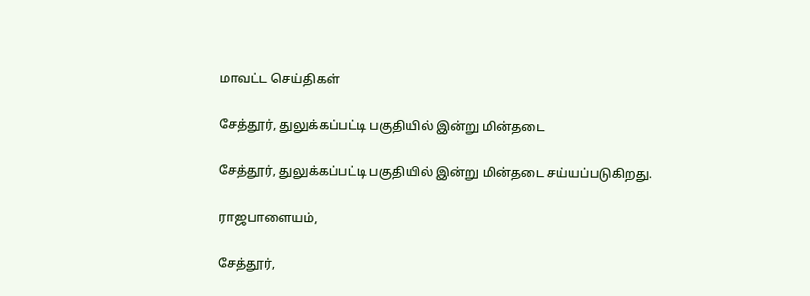மாவட்ட செய்திகள்

சேத்தூர், துலுக்கப்பட்டி பகுதியில் இன்று மின்தடை

சேத்தூர், துலுக்கப்பட்டி பகுதியில் இன்று மின்தடை சய்யப்படுகிறது.

ராஜபாளையம்,

சேத்தூர்,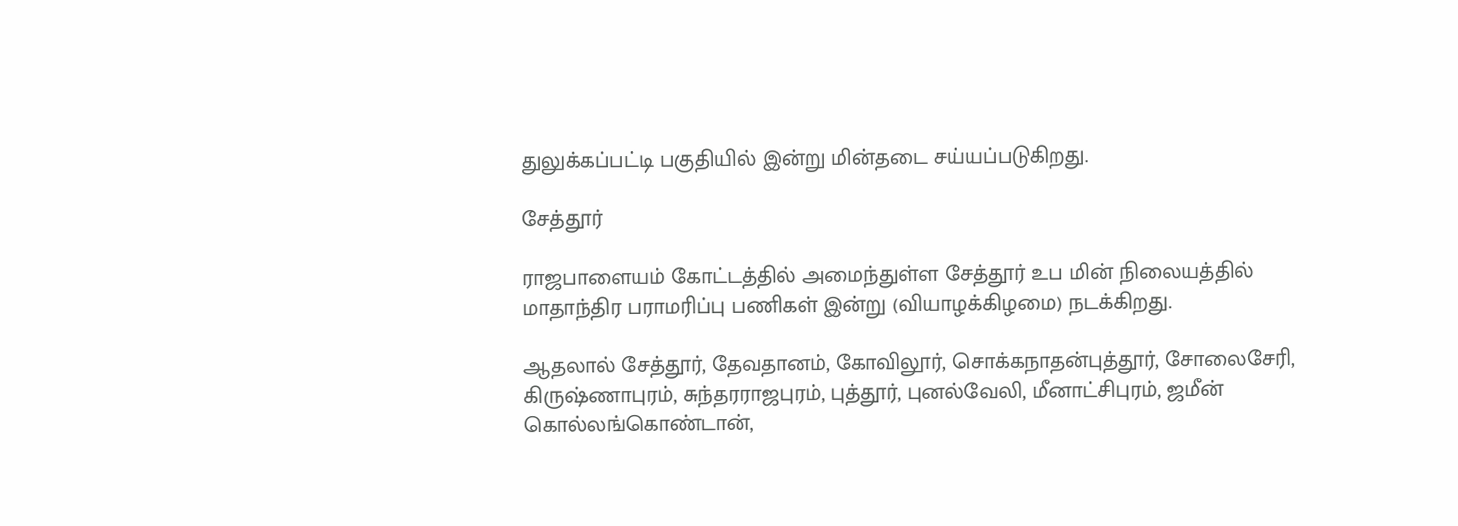துலுக்கப்பட்டி பகுதியில் இன்று மின்தடை சய்யப்படுகிறது.

சேத்தூர்

ராஜபாளையம் கோட்டத்தில் அமைந்துள்ள சேத்தூர் உப மின் நிலையத்தில் மாதாந்திர பராமரிப்பு பணிகள் இன்று (வியாழக்கிழமை) நடக்கிறது.

ஆதலால் சேத்தூர், தேவதானம், கோவிலூர், சொக்கநாதன்புத்தூர், சோலைசேரி, கிருஷ்ணாபுரம், சுந்தரராஜபுரம், புத்தூர், புனல்வேலி, மீனாட்சிபுரம், ஜமீன் கொல்லங்கொண்டான்,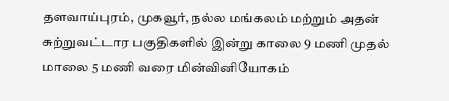தளவாய்புரம், முகவூர், நல்ல மங்கலம் மற்றும் அதன் சுற்றுவட்டார பகுதிகளில் இன்று காலை 9 மணி முதல் மாலை 5 மணி வரை மின்வினியோகம்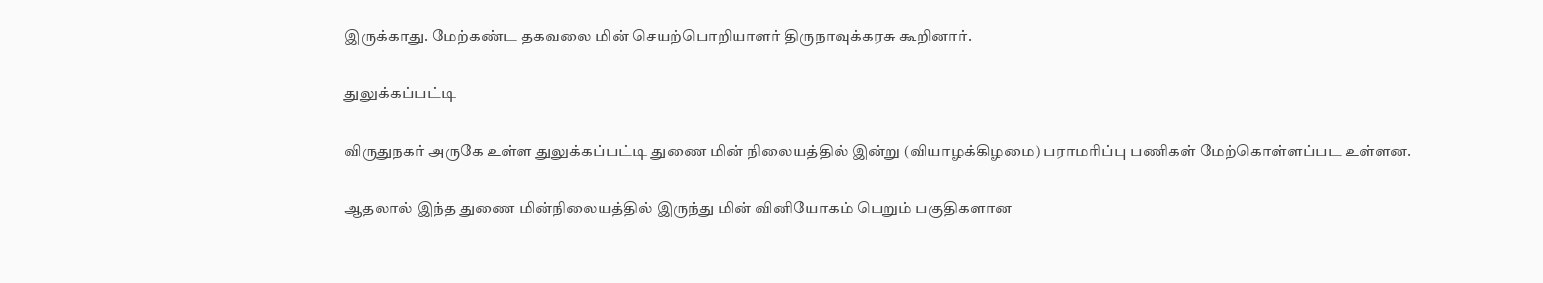இருக்காது. மேற்கண்ட தகவலை மின் செயற்பொறியாளர் திருநாவுக்கரசு கூறினார்.

துலுக்கப்பட்டி

விருதுநகர் அருகே உள்ள துலுக்கப்பட்டி துணை மின் நிலையத்தில் இன்று (வியாழக்கிழமை) பராமரிப்பு பணிகள் மேற்கொள்ளப்பட உள்ளன.

ஆதலால் இந்த துணை மின்நிலையத்தில் இருந்து மின் வினியோகம் பெறும் பகுதிகளான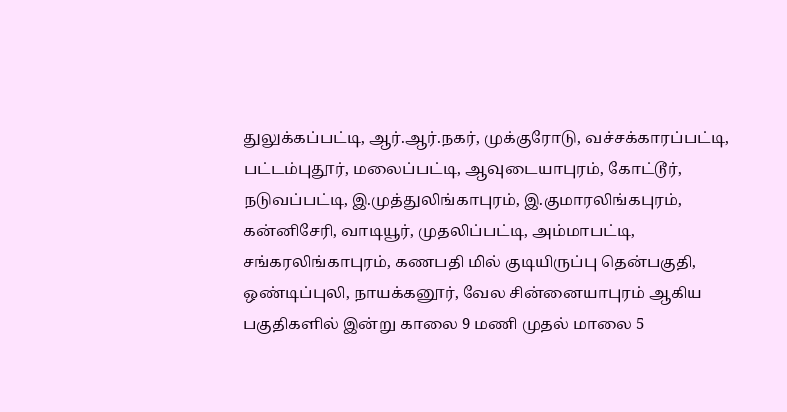துலுக்கப்பட்டி, ஆர்.ஆர்.நகர், முக்குரோடு, வச்சக்காரப்பட்டி, பட்டம்புதூர், மலைப்பட்டி, ஆவுடையாபுரம், கோட்டூர், நடுவப்பட்டி, இ.முத்துலிங்காபுரம், இ.குமாரலிங்கபுரம், கன்னிசேரி, வாடியூர், முதலிப்பட்டி, அம்மாபட்டி, சங்கரலிங்காபுரம், கணபதி மில் குடியிருப்பு தென்பகுதி, ஒண்டிப்புலி, நாயக்கனூர், வேல சின்னையாபுரம் ஆகிய பகுதிகளில் இன்று காலை 9 மணி முதல் மாலை 5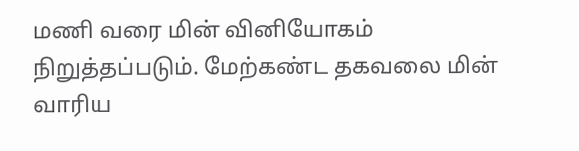மணி வரை மின் வினியோகம் நிறுத்தப்படும். மேற்கண்ட தகவலை மின் வாரிய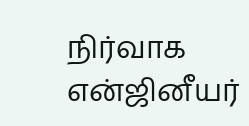நிர்வாக என்ஜினீயர்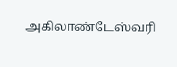அகிலாண்டேஸ்வரி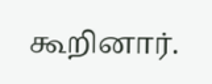கூறினார்.